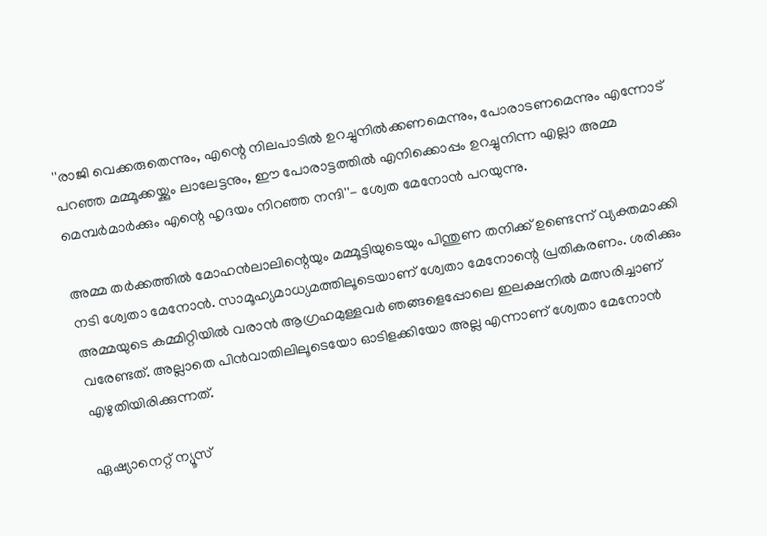''രാജി വെക്കരുതെന്നും, എന്റെ നിലപാടിൽ ഉറച്ചുനിൽക്കണമെന്നും, പോരാടണമെന്നും എന്നോട് പറഞ്ഞ മമ്മൂക്കയ്ക്കും ലാലേട്ടനും, ഈ പോരാട്ടത്തിൽ എനിക്കൊപ്പം ഉറച്ചുനിന്ന എല്ലാ അമ്മ മെമ്പർമാർക്കും എന്റെ ഹൃദയം നിറഞ്ഞ നന്ദി''- ശ്വേത മേനോൻ പറയുന്നു.

അമ്മ തര്‍ക്കത്തില്‍ മോഹൻലാലിന്റെയും മമ്മൂട്ടിയുടെയും പിന്തുണ തനിക്ക് ഉണ്ടെന്ന് വ്യക്തമാക്കി നടി ശ്വേതാ മേനോൻ. സാമൂഹ്യമാധ്യമത്തിലൂടെയാണ് ശ്വേതാ മേനോന്റെ പ്രതികരണം. ശരിക്കും അമ്മയുടെ കമ്മിറ്റിയിൽ വരാൻ ആഗ്രഹമുള്ളവർ ഞങ്ങളെപ്പോലെ ഇലക്ഷനിൽ മത്സരിച്ചാണ് വരേണ്ടത്. അല്ലാതെ പിൻവാതിലിലൂടെയോ ഓടിളക്കിയോ അല്ല എന്നാണ് ശ്വേതാ മേനോൻ എഴുതിയിരിക്കുന്നത്.

ഏഷ്യാനെറ്റ് ന്യൂസ്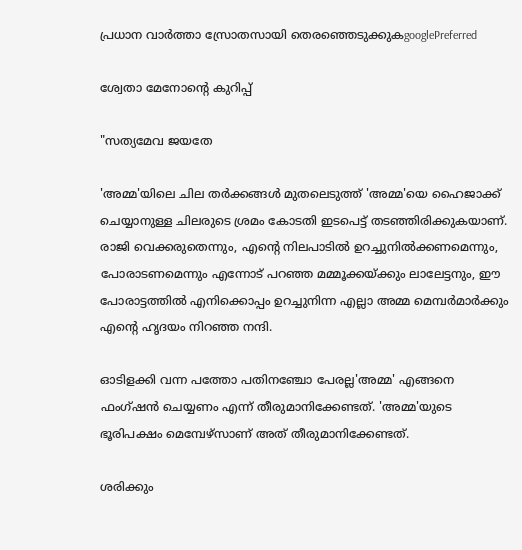പ്രധാന വാർത്താ സ്രോതസായി തെരഞ്ഞെടുക്കുകgooglePreferred

ശ്വേതാ മേനോന്റെ കുറിപ്പ്

"സത്യമേവ ജയതേ

'അമ്മ'യിലെ ചില തർക്കങ്ങൾ മുതലെടുത്ത് 'അമ്മ'യെ ഹൈജാക്ക് ചെയ്യാനുള്ള ചിലരുടെ ശ്രമം കോടതി ഇടപെട്ട് തടഞ്ഞിരിക്കുകയാണ്. രാജി വെക്കരുതെന്നും, എന്റെ നിലപാടിൽ ഉറച്ചുനിൽക്കണമെന്നും, പോരാടണമെന്നും എന്നോട് പറഞ്ഞ മമ്മൂക്കയ്ക്കും ലാലേട്ടനും, ഈ പോരാട്ടത്തിൽ എനിക്കൊപ്പം ഉറച്ചുനിന്ന എല്ലാ അമ്മ മെമ്പർമാർക്കും എന്റെ ഹൃദയം നിറഞ്ഞ നന്ദി.

ഓടിളക്കി വന്ന പത്തോ പതിനഞ്ചോ പേരല്ല'അമ്മ' എങ്ങനെ ഫംഗ്ഷൻ ചെയ്യണം എന്ന് തീരുമാനിക്കേണ്ടത്. 'അമ്മ'യുടെ ഭൂരിപക്ഷം മെമ്പേഴ്സാണ് അത് തീരുമാനിക്കേണ്ടത്.

ശരിക്കും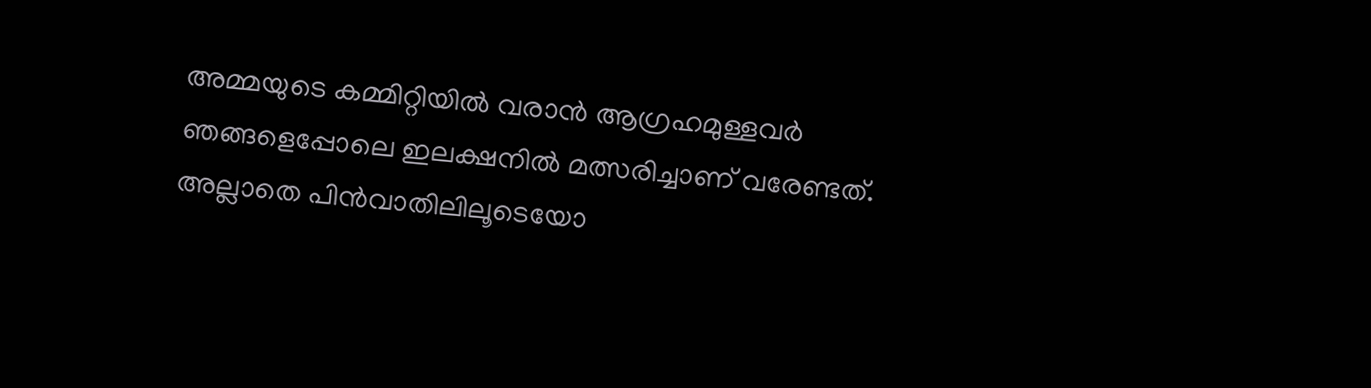അമ്മയുടെ കമ്മിറ്റിയിൽ വരാൻ ആഗ്രഹമുള്ളവർ ഞങ്ങളെപ്പോലെ ഇലക്ഷനിൽ മത്സരിച്ചാണ് വരേണ്ടത്. അല്ലാതെ പിൻവാതിലിലൂടെയോ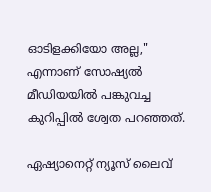ഓടിളക്കിയോ അല്ല," എന്നാണ് സോഷ്യൽ മീഡിയയിൽ പങ്കുവച്ച കുറിപ്പിൽ ശ്വേത പറഞ്ഞത്.

ഏഷ്യാനെറ്റ് ന്യൂസ് ലൈവ്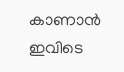കാണാന്‍ ഇവിടെ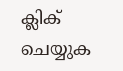ക്ലിക് ചെയ്യുക